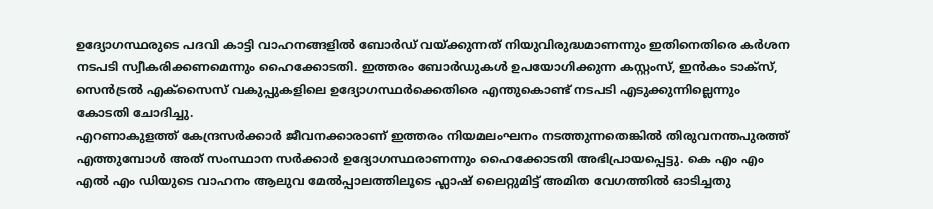ഉദ്യോഗസ്ഥരുടെ പദവി കാട്ടി വാഹനങ്ങളിൽ ബോർഡ് വയ്ക്കുന്നത് നിയുവിരുദ്ധമാണന്നും ഇതിനെതിരെ കർശന നടപടി സ്വീകരിക്കണമെന്നും ഹൈക്കോടതി. ഇത്തരം ബോർഡുകൾ ഉപയോഗിക്കുന്ന കസ്റ്റംസ്, ഇൻകം ടാക്സ്, സെൻട്രൽ എക്സൈസ് വകുപ്പുകളിലെ ഉദ്യോഗസ്ഥർക്കെതിരെ എന്തുകൊണ്ട് നടപടി എടുക്കുന്നില്ലെന്നും കോടതി ചോദിച്ചു.
എറണാകുളത്ത് കേന്ദ്രസർക്കാർ ജീവനക്കാരാണ് ഇത്തരം നിയമലംഘനം നടത്തുന്നതെങ്കിൽ തിരുവനന്തപുരത്ത് എത്തുമ്പോൾ അത് സംസ്ഥാന സർക്കാർ ഉദ്യോഗസ്ഥരാണന്നും ഹൈക്കോടതി അഭിപ്രായപ്പെട്ടു. കെ എം എം എൽ എം ഡിയുടെ വാഹനം ആലുവ മേൽപ്പാലത്തിലൂടെ ഫ്ലാഷ് ലൈറ്റുമിട്ട് അമിത വേഗത്തിൽ ഓടിച്ചതു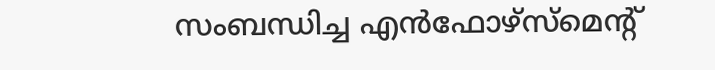സംബന്ധിച്ച എൻഫോഴ്സ്മെൻ്റ്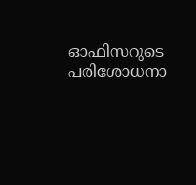ഓഫിസറുടെ പരിശോധനാ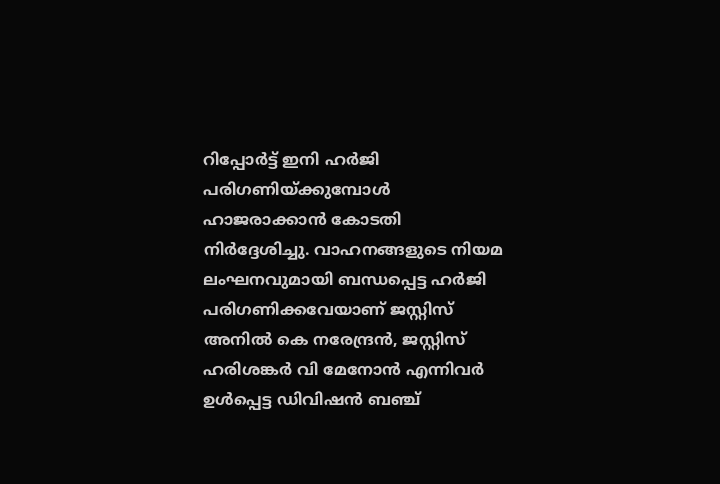റിപ്പോർട്ട് ഇനി ഹർജി പരിഗണിയ്ക്കുമ്പോൾ ഹാജരാക്കാൻ കോടതി നിർദ്ദേശിച്ചു. വാഹനങ്ങളുടെ നിയമ ലംഘനവുമായി ബന്ധപ്പെട്ട ഹർജി പരിഗണിക്കവേയാണ് ജസ്റ്റിസ് അനിൽ കെ നരേന്ദ്രൻ, ജസ്റ്റിസ് ഹരിശങ്കർ വി മേനോൻ എന്നിവർ ഉൾപ്പെട്ട ഡിവിഷൻ ബഞ്ച്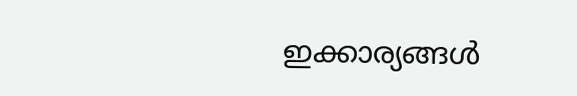ഇക്കാര്യങ്ങൾ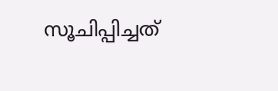സൂചിപ്പിച്ചത്